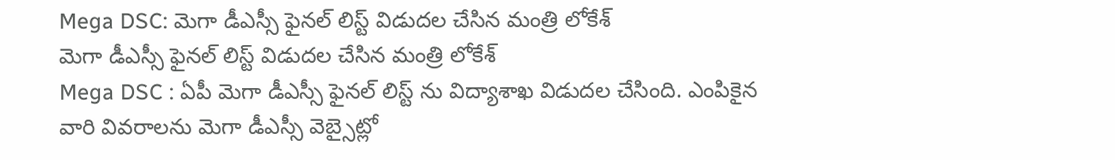Mega DSC: మెగా డీఎస్సీ ఫైనల్ లిస్ట్ విడుదల చేసిన మంత్రి లోకేశ్
మెగా డీఎస్సీ ఫైనల్ లిస్ట్ విడుదల చేసిన మంత్రి లోకేశ్
Mega DSC : ఏపీ మెగా డీఎస్సీ ఫైనల్ లిస్ట్ ను విద్యాశాఖ విడుదల చేసింది. ఎంపికైన వారి వివరాలను మెగా డీఎస్సీ వెబ్సైట్లో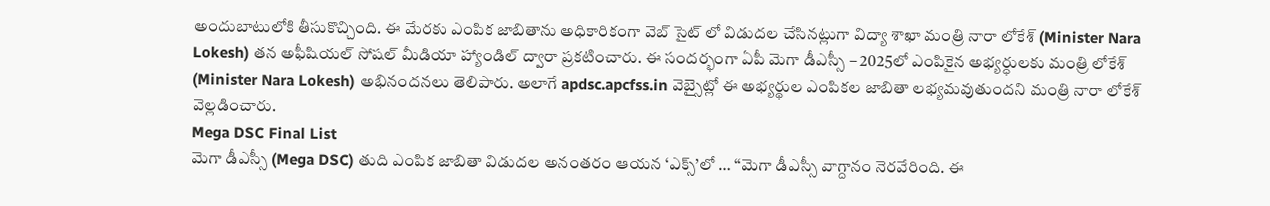అందుబాటులోకి తీసుకొచ్చింది. ఈ మేరకు ఎంపిక జాబితాను అధికారికంగా వెబ్ సైట్ లో విడుదల చేసినట్లుగా విద్యా శాఖా మంత్రి నారా లోకేశ్ (Minister Nara Lokesh) తన అఫీషియల్ సోషల్ మీడియా హ్యాండిల్ ద్వారా ప్రకటించారు. ఈ సందర్భంగా ఏపీ మెగా డీఎస్సీ – 2025లో ఎంపికైన అభ్యర్ధులకు మంత్రి లోకేశ్ (Minister Nara Lokesh) అభినందనలు తెలిపారు. అలాగే apdsc.apcfss.in వెబ్సైట్లో ఈ అభ్యర్థుల ఎంపికల జాబితా లభ్యమవుతుందని మంత్రి నారా లోకేశ్ వెల్లడించారు.
Mega DSC Final List
మెగా డీఎస్సీ (Mega DSC) తుది ఎంపిక జాబితా విడుదల అనంతరం ఆయన ‘ఎక్స్’లో … ‘‘మెగా డీఎస్సీ వాగ్దానం నెరవేరింది. ఈ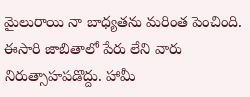మైలురాయి నా బాధ్యతను మరింత పెంచింది. ఈసారి జాబితాలో పేరు లేని వారు నిరుత్సాహపడొద్దు. హామీ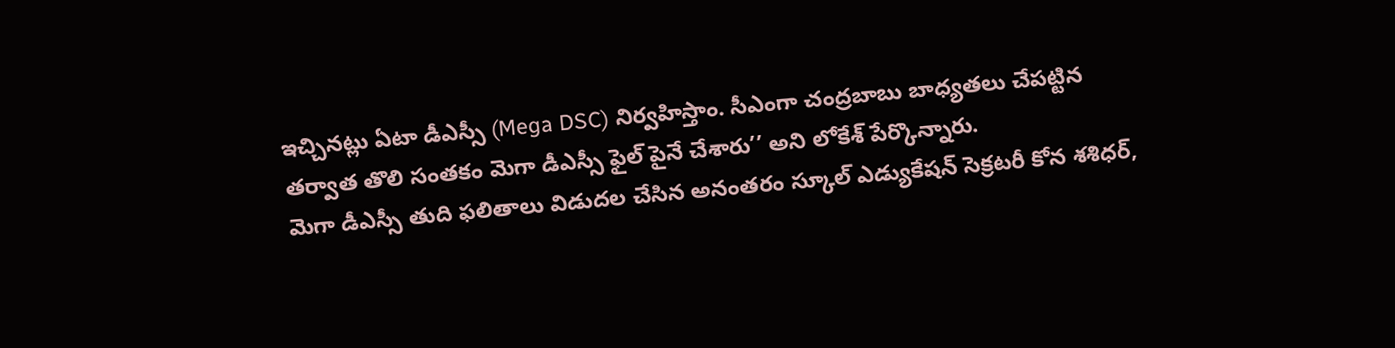ఇచ్చినట్లు ఏటా డీఎస్సీ (Mega DSC) నిర్వహిస్తాం. సీఎంగా చంద్రబాబు బాధ్యతలు చేపట్టిన తర్వాత తొలి సంతకం మెగా డీఎస్సీ ఫైల్ పైనే చేశారు’’ అని లోకేశ్ పేర్కొన్నారు.
మెగా డీఎస్సీ తుది ఫలితాలు విడుదల చేసిన అనంతరం స్కూల్ ఎడ్యుకేషన్ సెక్రటరీ కోన శశిధర్,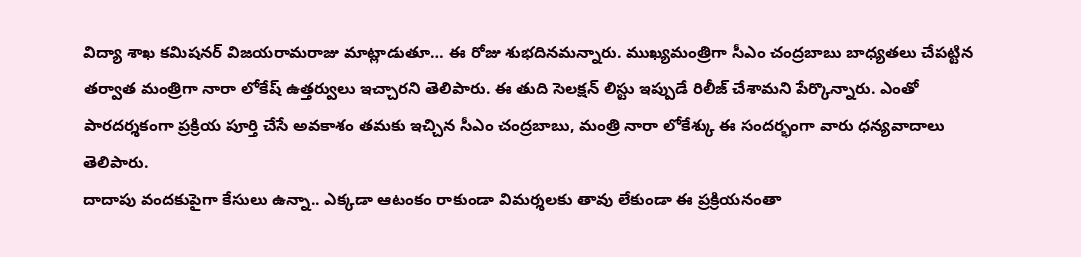విద్యా శాఖ కమిషనర్ విజయరామరాజు మాట్లాడుతూ… ఈ రోజు శుభదినమన్నారు. ముఖ్యమంత్రిగా సీఎం చంద్రబాబు బాధ్యతలు చేపట్టిన తర్వాత మంత్రిగా నారా లోకేష్ ఉత్తర్వులు ఇచ్చారని తెలిపారు. ఈ తుది సెలక్షన్ లిస్టు ఇప్పుడే రిలీజ్ చేశామని పేర్కొన్నారు. ఎంతో పారదర్శకంగా ప్రక్రియ పూర్తి చేసే అవకాశం తమకు ఇచ్చిన సీఎం చంద్రబాబు, మంత్రి నారా లోకేశ్కు ఈ సందర్భంగా వారు ధన్యవాదాలు తెలిపారు.
దాదాపు వందకుపైగా కేసులు ఉన్నా.. ఎక్కడా ఆటంకం రాకుండా విమర్శలకు తావు లేకుండా ఈ ప్రక్రియనంతా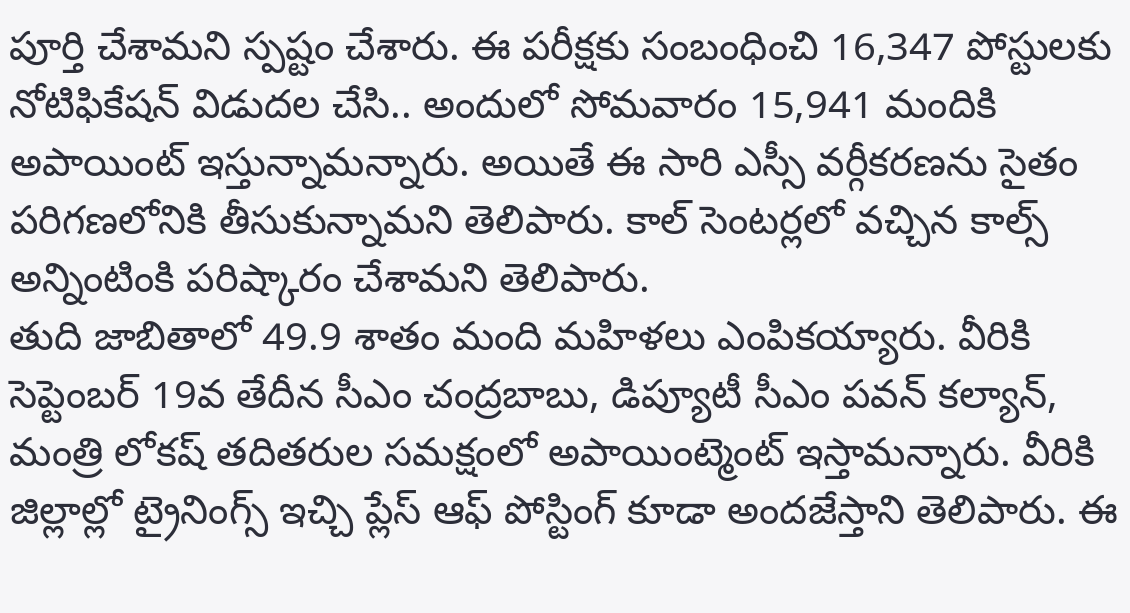పూర్తి చేశామని స్పష్టం చేశారు. ఈ పరీక్షకు సంబంధించి 16,347 పోస్టులకు నోటిఫికేషన్ విడుదల చేసి.. అందులో సోమవారం 15,941 మందికి అపాయింట్ ఇస్తున్నామన్నారు. అయితే ఈ సారి ఎస్సీ వర్గీకరణను సైతం పరిగణలోనికి తీసుకున్నామని తెలిపారు. కాల్ సెంటర్లలో వచ్చిన కాల్స్ అన్నింటింకి పరిష్కారం చేశామని తెలిపారు.
తుది జాబితాలో 49.9 శాతం మంది మహిళలు ఎంపికయ్యారు. వీరికి సెప్టెంబర్ 19వ తేదీన సీఎం చంద్రబాబు, డిప్యూటీ సీఎం పవన్ కల్యాన్, మంత్రి లోకష్ తదితరుల సమక్షంలో అపాయింట్మెంట్ ఇస్తామన్నారు. వీరికి జిల్లాల్లో ట్రైనింగ్స్ ఇచ్చి ప్లేస్ ఆఫ్ పోస్టింగ్ కూడా అందజేస్తాని తెలిపారు. ఈ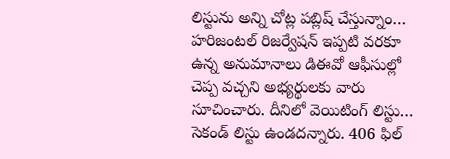లిస్టును అన్ని చోట్ల పబ్లిష్ చేస్తున్నాం… హరిజంటల్ రిజర్వేషన్ ఇప్పటి వరకూ ఉన్న అనుమానాలు డిఈవో ఆఫీసుల్లో చెప్ప వచ్చని అభ్యర్థులకు వారు సూచించారు. దీనిలో వెయిటింగ్ లిస్టు… సెకండ్ లిస్టు ఉండదన్నారు. 406 ఫిల్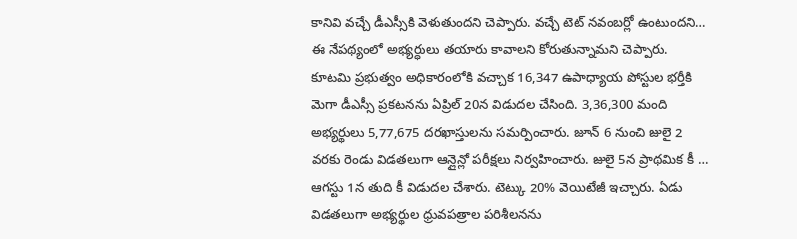కానివి వచ్చే డీఎస్సీకి వెళుతుందని చెప్పారు. వచ్చే టెట్ నవంబర్లో ఉంటుందని… ఈ నేపథ్యంలో అభ్యర్ధులు తయారు కావాలని కోరుతున్నామని చెప్పారు.
కూటమి ప్రభుత్వం అధికారంలోకి వచ్చాక 16,347 ఉపాధ్యాయ పోస్టుల భర్తీకి మెగా డీఎస్సీ ప్రకటనను ఏప్రిల్ 20న విడుదల చేసింది. 3,36,300 మంది అభ్యర్థులు 5,77,675 దరఖాస్తులను సమర్పించారు. జూన్ 6 నుంచి జులై 2 వరకు రెండు విడతలుగా ఆన్లైన్లో పరీక్షలు నిర్వహించారు. జులై 5న ప్రాథమిక కీ … ఆగస్టు 1న తుది కీ విడుదల చేశారు. టెట్కు 20% వెయిటేజీ ఇచ్చారు. ఏడు విడతలుగా అభ్యర్థుల ధ్రువపత్రాల పరిశీలనను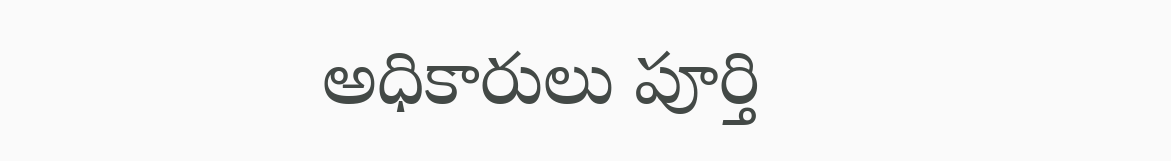అధికారులు పూర్తి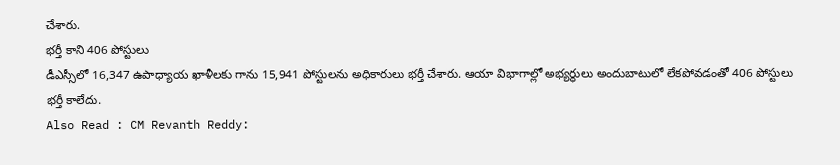చేశారు.
భర్తీ కాని 406 పోస్టులు
డీఎస్సీలో 16,347 ఉపాధ్యాయ ఖాళీలకు గాను 15,941 పోస్టులను అధికారులు భర్తీ చేశారు. ఆయా విభాగాల్లో అభ్యర్థులు అందుబాటులో లేకపోవడంతో 406 పోస్టులు భర్తీ కాలేదు.
Also Read : CM Revanth Reddy: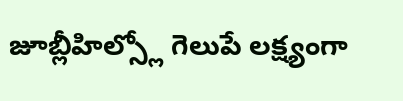జూబ్లీహిల్స్లో గెలుపే లక్ష్యంగా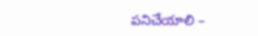పనిచేయాలి –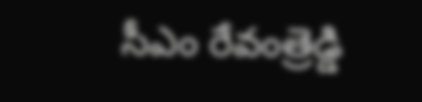సీఎం రేవంత్రెడ్డి